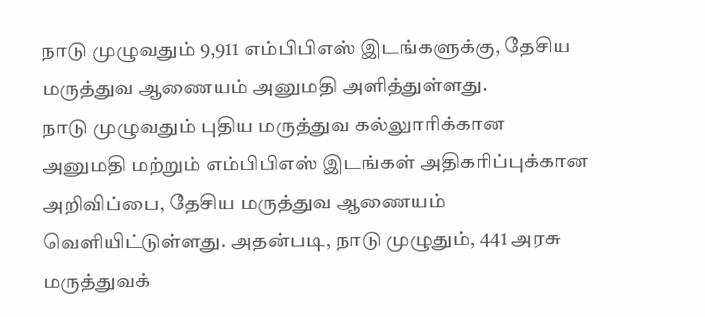நாடு முழுவதும் 9,911 எம்பிபிஎஸ் இடங்களுக்கு, தேசிய மருத்துவ ஆணையம் அனுமதி அளித்துள்ளது.
நாடு முழுவதும் புதிய மருத்துவ கல்லுாரிக்கான அனுமதி மற்றும் எம்பிபிஎஸ் இடங்கள் அதிகரிப்புக்கான அறிவிப்பை, தேசிய மருத்துவ ஆணையம் வெளியிட்டுள்ளது. அதன்படி, நாடு முழுதும், 441 அரசு மருத்துவக்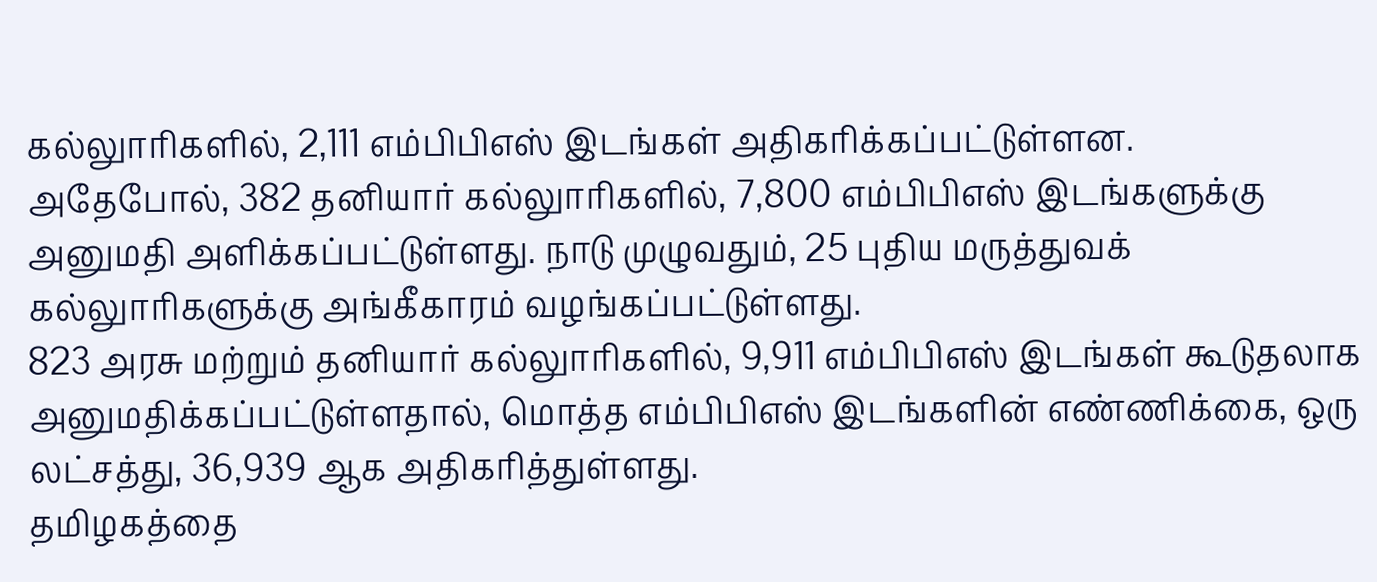கல்லுாரிகளில், 2,111 எம்பிபிஎஸ் இடங்கள் அதிகரிக்கப்பட்டுள்ளன.
அதேபோல், 382 தனியார் கல்லுாரிகளில், 7,800 எம்பிபிஎஸ் இடங்களுக்கு அனுமதி அளிக்கப்பட்டுள்ளது. நாடு முழுவதும், 25 புதிய மருத்துவக் கல்லுாரிகளுக்கு அங்கீகாரம் வழங்கப்பட்டுள்ளது.
823 அரசு மற்றும் தனியார் கல்லுாரிகளில், 9,911 எம்பிபிஎஸ் இடங்கள் கூடுதலாக அனுமதிக்கப்பட்டுள்ளதால், மொத்த எம்பிபிஎஸ் இடங்களின் எண்ணிக்கை, ஒரு லட்சத்து, 36,939 ஆக அதிகரித்துள்ளது.
தமிழகத்தை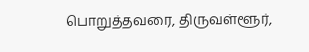பொறுத்தவரை, திருவள்ளூர்,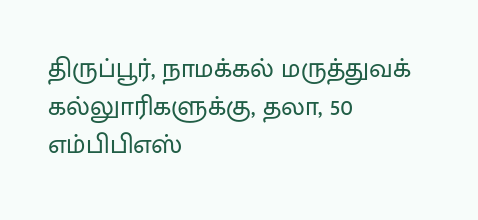திருப்பூர், நாமக்கல் மருத்துவக் கல்லுாரிகளுக்கு, தலா, 50 எம்பிபிஎஸ்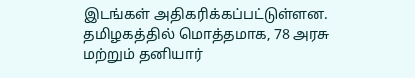இடங்கள் அதிகரிக்கப்பட்டுள்ளன.
தமிழகத்தில் மொத்தமாக, 78 அரசு மற்றும் தனியார்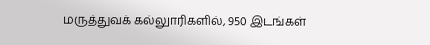மருத்துவக் கல்லுாரிகளில், 950 இடங்கள்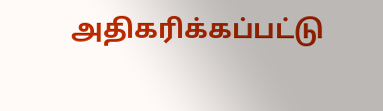அதிகரிக்கப்பட்டு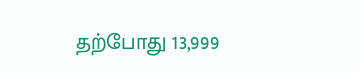தற்போது 13,999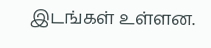இடங்கள் உள்ளன.